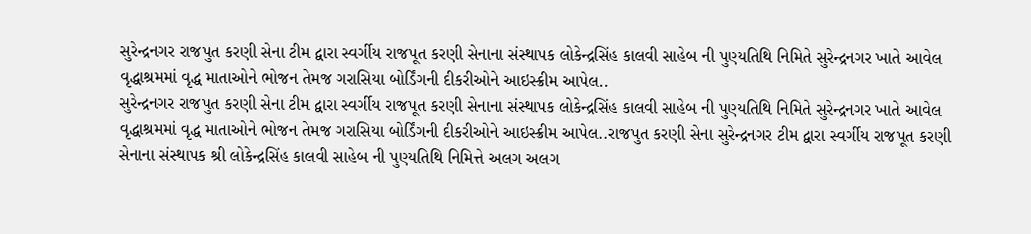સુરેન્દ્રનગર રાજપુત કરણી સેના ટીમ દ્વારા સ્વર્ગીય રાજપૂત કરણી સેનાના સંસ્થાપક લોકેન્દ્રસિંહ કાલવી સાહેબ ની પુણ્યતિથિ નિમિતે સુરેન્દ્રનગર ખાતે આવેલ વૃદ્ધાશ્રમમાં વૃદ્ધ માતાઓને ભોજન તેમજ ગરાસિયા બોર્ડિંગની દીકરીઓને આઇસ્ક્રીમ આપેલ..
સુરેન્દ્રનગર રાજપુત કરણી સેના ટીમ દ્વારા સ્વર્ગીય રાજપૂત કરણી સેનાના સંસ્થાપક લોકેન્દ્રસિંહ કાલવી સાહેબ ની પુણ્યતિથિ નિમિતે સુરેન્દ્રનગર ખાતે આવેલ વૃદ્ધાશ્રમમાં વૃદ્ધ માતાઓને ભોજન તેમજ ગરાસિયા બોર્ડિંગની દીકરીઓને આઇસ્ક્રીમ આપેલ..રાજપુત કરણી સેના સુરેન્દ્રનગર ટીમ દ્વારા સ્વર્ગીય રાજપૂત કરણી સેનાના સંસ્થાપક શ્રી લોકેન્દ્રસિંહ કાલવી સાહેબ ની પુણ્યતિથિ નિમિત્તે અલગ અલગ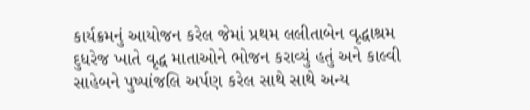કાર્યક્રમનું આયોજન કરેલ જેમાં પ્રથમ લલીતાબેન વૃદ્ધાશ્રમ દુધરેજ ખાતે વૃદ્ધ માતાઓને ભોજન કરાવ્યું હતું અને કાલ્વી સાહેબને પુષ્પાંજલિ અર્પણ કરેલ સાથે સાથે અન્ય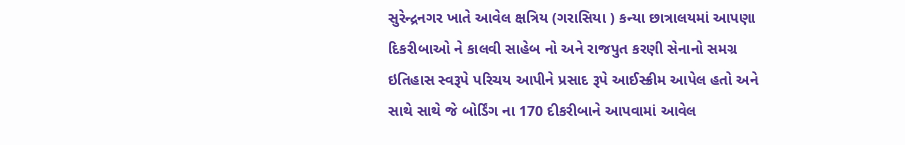સુરેન્દ્રનગર ખાતે આવેલ ક્ષત્રિય (ગરાસિયા ) કન્યા છાત્રાલયમાં આપણા દિકરીબાઓ ને કાલવી સાહેબ નો અને રાજપુત કરણી સેનાનો સમગ્ર ઇતિહાસ સ્વરૂપે પરિચય આપીને પ્રસાદ રૂપે આઈસ્ક્રીમ આપેલ હતો અને સાથે સાથે જે બોર્ડિંગ ના 170 દીકરીબાને આપવામાં આવેલ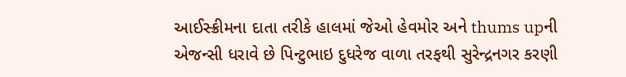આઈસ્ક્રીમના દાતા તરીકે હાલમાં જેઓ હેવમોર અને thums upની એજન્સી ધરાવે છે પિન્ટુભાઇ દુધરેજ વાળા તરફથી સુરેન્દ્રનગર કરણી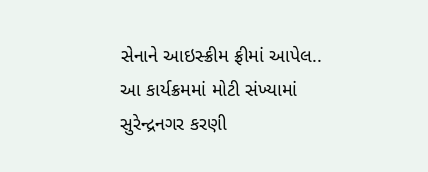સેનાને આઇસ્ક્રીમ ફ્રીમાં આપેલ.. આ કાર્યક્રમમાં મોટી સંખ્યામાં સુરેન્દ્રનગર કરણી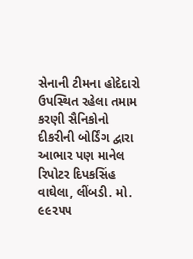સેનાની ટીમના હોદેદારો ઉપસ્થિત રહેલા તમામ કરણી સૈનિકોનો દીકરીની બોર્ડિંગ દ્વારા આભાર પણ માનેલ
રિપોટર દિપકસિંહ વાઘેલા, લીંબડી. મો. ૯૯૨૫૫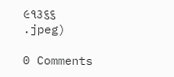૯૧૩૬૬
.jpeg)

0 Comments